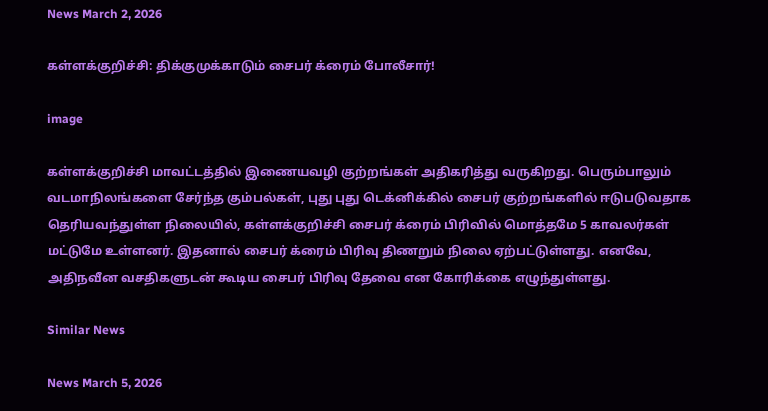News March 2, 2026

கள்ளக்குறிச்சி: திக்குமுக்காடும் சைபர் க்ரைம் போலீசார்!

image

கள்ளக்குறிச்சி மாவட்டத்தில் இணையவழி குற்றங்கள் அதிகரித்து வருகிறது. பெரும்பாலும் வடமாநிலங்களை சேர்ந்த கும்பல்கள், புது புது டெக்னிக்கில் சைபர் குற்றங்களில் ஈடுபடுவதாக தெரியவந்துள்ள நிலையில், கள்ளக்குறிச்சி சைபர் க்ரைம் பிரிவில் மொத்தமே 5 காவலர்கள் மட்டுமே உள்ளனர். இதனால் சைபர் க்ரைம் பிரிவு திணறும் நிலை ஏற்பட்டுள்ளது. எனவே, அதிநவீன வசதிகளுடன் கூடிய சைபர் பிரிவு தேவை என கோரிக்கை எழுந்துள்ளது.

Similar News

News March 5, 2026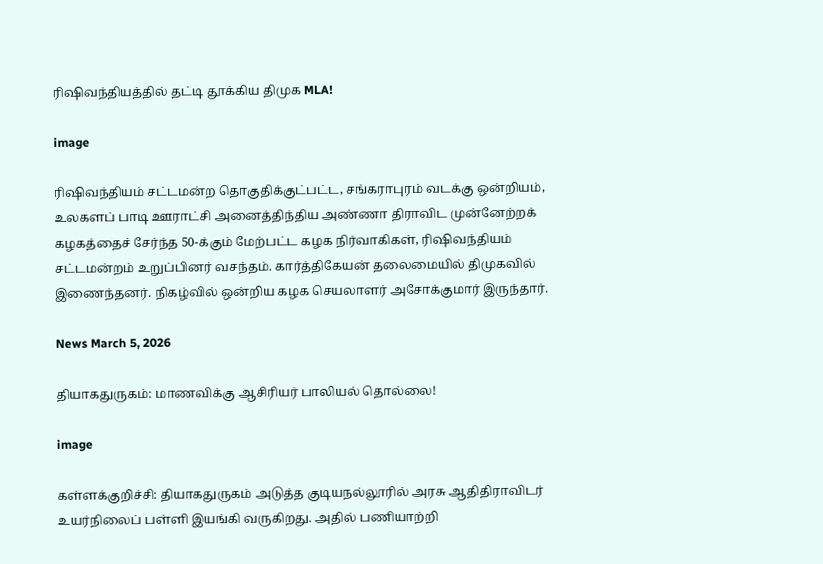ரிஷிவந்தியத்தில் தட்டி தூக்கிய திமுக MLA!

image

ரிஷிவந்தியம் சட்டமன்ற தொகுதிக்குட்பட்ட, சங்கராபுரம் வடக்கு ஒன்றியம், உலகளப் பாடி ஊராட்சி அனைத்திந்திய அண்ணா திராவிட முன்னேற்றக் கழகத்தைச் சேர்ந்த 50-க்கும் மேற்பட்ட கழக நிர்வாகிகள், ரிஷிவந்தியம் சட்டமன்றம் உறுப்பினர் வசந்தம். கார்த்திகேயன் தலைமையில் திமுகவில் இணைந்தனர். நிகழ்வில் ஒன்றிய கழக செயலாளர் அசோக்குமார் இருந்தார்.

News March 5, 2026

தியாகதுருகம்: மாணவிக்கு ஆசிரியர் பாலியல் தொல்லை!

image

கள்ளக்குறிச்சி: தியாகதுருகம் அடுத்த குடியநல்லூரில் அரசு ஆதிதிராவிடர் உயர்நிலைப் பள்ளி இயங்கி வருகிறது. அதில் பணியாற்றி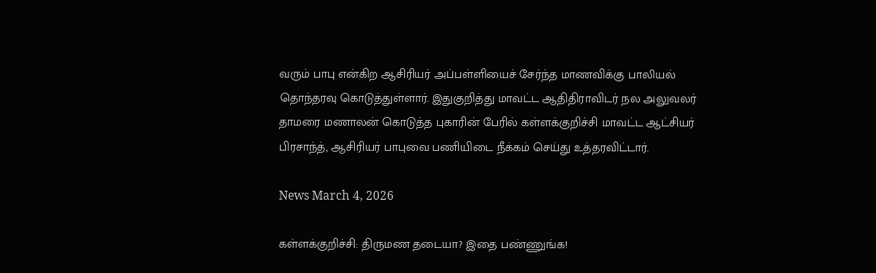வரும் பாபு என்கிற ஆசிரியர் அப்பள்ளியைச் சேர்ந்த மாணவிக்கு பாலியல் தொந்தரவு கொடுத்துள்ளார். இதுகுறித்து மாவட்ட ஆதிதிராவிடர் நல அலுவலர் தாமரை மணாலன் கொடுத்த புகாரின் பேரில் கள்ளக்குறிச்சி மாவட்ட ஆட்சியர் பிரசாந்த், ஆசிரியர் பாபுவை பணியிடை நீக்கம் செய்து உத்தரவிட்டார்.

News March 4, 2026

கள்ளக்குறிச்சி: திருமண தடையா? இதை பண்ணுங்க!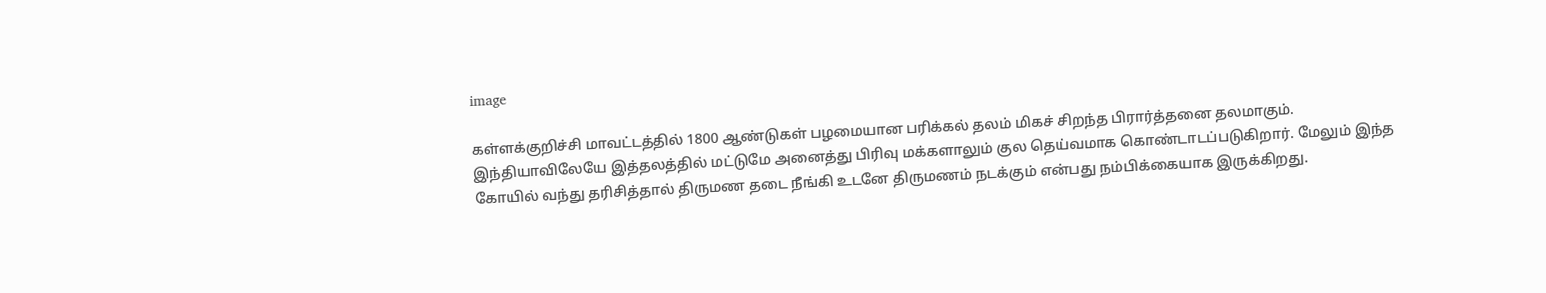image

கள்ளக்குறிச்சி மாவட்டத்தில் 1800 ஆண்டுகள் பழமையான பரிக்கல் தலம் மிகச் சிறந்த பிரார்த்தனை தலமாகும். இந்தியாவிலேயே இத்தலத்தில் மட்டுமே அனைத்து பிரிவு மக்களாலும் குல தெய்வமாக கொண்டாடப்படுகிறார். மேலும் இந்த கோயில் வந்து தரிசித்தால் திருமண தடை நீங்கி உடனே திருமணம் நடக்கும் என்பது நம்பிக்கையாக இருக்கிறது.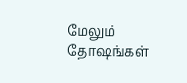மேலும் தோஷங்கள்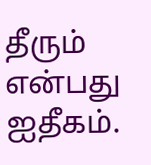தீரும் என்பது ஐதீகம்.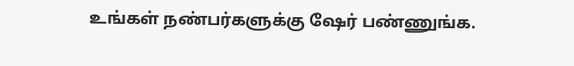உங்கள் நண்பர்களுக்கு ஷேர் பண்ணுங்க.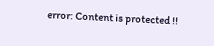error: Content is protected !!